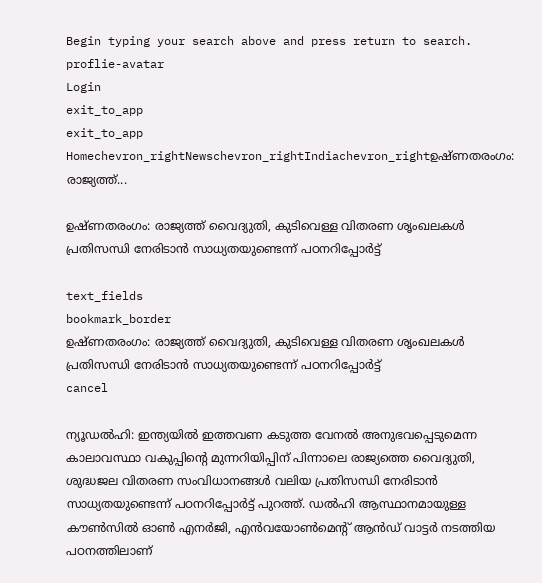Begin typing your search above and press return to search.
proflie-avatar
Login
exit_to_app
exit_to_app
Homechevron_rightNewschevron_rightIndiachevron_rightഉഷ്ണതരംഗം: രാജ്യത്ത്...

ഉഷ്ണതരംഗം: രാജ്യത്ത് വൈദ്യുതി, കുടിവെള്ള വിതരണ ശൃംഖലകൾ പ്രതിസന്ധി നേരിടാൻ സാധ്യതയുണ്ടെന്ന് പഠനറിപ്പോർട്ട്

text_fields
bookmark_border
ഉഷ്ണതരംഗം: രാജ്യത്ത് വൈദ്യുതി, കുടിവെള്ള വിതരണ ശൃംഖലകൾ പ്രതിസന്ധി നേരിടാൻ സാധ്യതയുണ്ടെന്ന് പഠനറിപ്പോർട്ട്
cancel

ന്യൂഡൽഹി: ഇന്ത്യയിൽ ഇത്തവണ കടുത്ത വേനൽ അനുഭവപ്പെടുമെന്ന കാലാവസ്ഥാ വകുപ്പിന്‍റെ മുന്നറിയിപ്പിന് പിന്നാലെ രാജ്യത്തെ വൈദ്യുതി, ശുദ്ധജല വിതരണ സംവിധാനങ്ങൾ വലിയ പ്രതിസന്ധി നേരിടാൻ സാധ്യതയുണ്ടെന്ന് പഠനറിപ്പോർട്ട് പുറത്ത്. ഡൽഹി ആസ്ഥാനമായുള്ള കൗൺസിൽ ഓൺ എനർജി, എൻവയോൺമെന്‍റ് ആൻഡ് വാട്ടർ നടത്തിയ പഠനത്തിലാണ്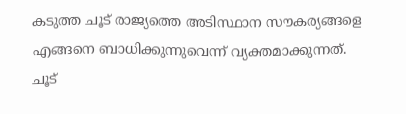കടുത്ത ചൂട് രാജ്യത്തെ അടിസ്ഥാന സൗകര്യങ്ങളെ എങ്ങനെ ബാധിക്കുന്നുവെന്ന് വ്യക്തമാക്കുന്നത്. ചൂട്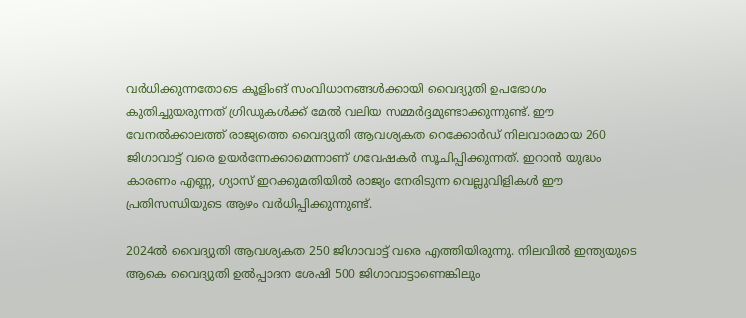വർധിക്കുന്നതോടെ കൂളിംങ് സംവിധാനങ്ങൾക്കായി വൈദ്യുതി ഉപഭോഗം കുതിച്ചുയരുന്നത് ഗ്രിഡുകൾക്ക് മേൽ വലിയ സമ്മർദ്ദമുണ്ടാക്കുന്നുണ്ട്. ഈ വേനൽക്കാലത്ത് രാജ്യത്തെ വൈദ്യുതി ആവശ്യകത റെക്കോർഡ് നിലവാരമായ 260 ജിഗാവാട്ട് വരെ ഉയർന്നേക്കാമെന്നാണ് ഗവേഷകർ സൂചിപ്പിക്കുന്നത്. ഇറാൻ യുദ്ധം കാരണം എണ്ണ, ഗ്യാസ് ഇറക്കുമതിയിൽ രാജ്യം നേരിടുന്ന വെല്ലുവിളികൾ ഈ പ്രതിസന്ധിയുടെ ആഴം വർധിപ്പിക്കുന്നുണ്ട്.

2024ൽ വൈദ്യുതി ആവശ്യകത 250 ജിഗാവാട്ട് വരെ എത്തിയിരുന്നു. നിലവിൽ ഇന്ത്യയുടെ ആകെ വൈദ്യുതി ഉൽപ്പാദന ശേഷി 500 ജിഗാവാട്ടാണെങ്കിലും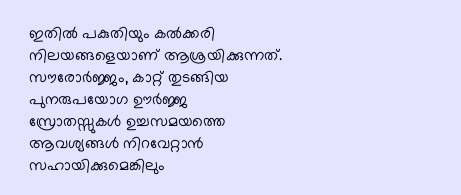ഇതിൽ പകുതിയും കൽക്കരി നിലയങ്ങളെയാണ് ആശ്രയിക്കുന്നത്. സൗരോർജ്ജം, കാറ്റ് തുടങ്ങിയ പുനരുപയോഗ ഊർജ്ജ സ്രോതസ്സുകൾ ഉച്ചസമയത്തെ ആവശ്യങ്ങൾ നിറവേറ്റാൻ സഹായിക്കുമെങ്കിലും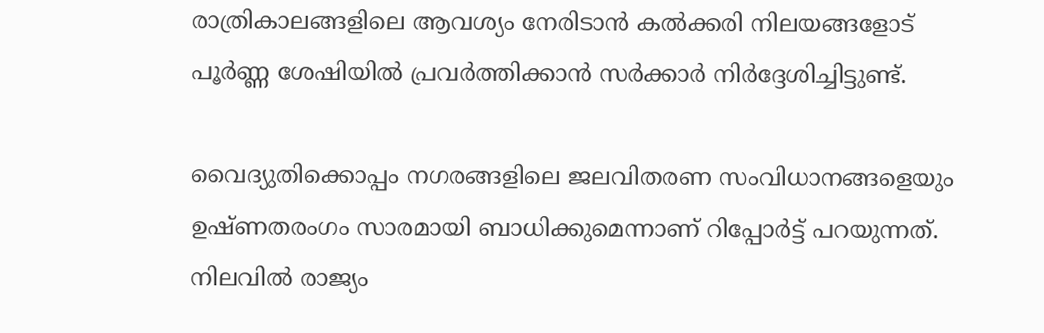രാത്രികാലങ്ങളിലെ ആവശ്യം നേരിടാൻ കൽക്കരി നിലയങ്ങളോട് പൂർണ്ണ ശേഷിയിൽ പ്രവർത്തിക്കാൻ സർക്കാർ നിർദ്ദേശിച്ചിട്ടുണ്ട്.

വൈദ്യുതിക്കൊപ്പം നഗരങ്ങളിലെ ജലവിതരണ സംവിധാനങ്ങളെയും ഉഷ്ണതരംഗം സാരമായി ബാധിക്കുമെന്നാണ് റിപ്പോർട്ട് പറയുന്നത്. നിലവിൽ രാജ്യം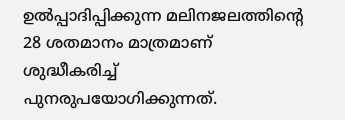ഉൽപ്പാദിപ്പിക്കുന്ന മലിനജലത്തിന്റെ 28 ശതമാനം മാത്രമാണ് ശുദ്ധീകരിച്ച് പുനരുപയോഗിക്കുന്നത്.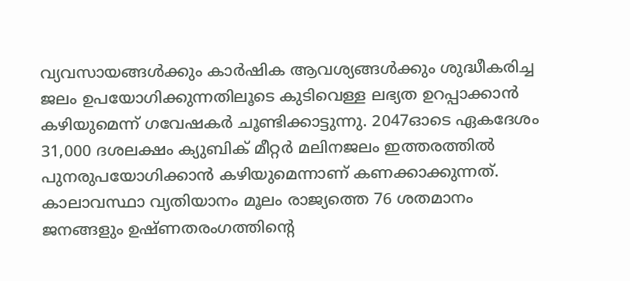വ്യവസായങ്ങൾക്കും കാർഷിക ആവശ്യങ്ങൾക്കും ശുദ്ധീകരിച്ച ജലം ഉപയോഗിക്കുന്നതിലൂടെ കുടിവെള്ള ലഭ്യത ഉറപ്പാക്കാൻ കഴിയുമെന്ന് ഗവേഷകർ ചൂണ്ടിക്കാട്ടുന്നു. 2047ഓടെ ഏകദേശം 31,000 ദശലക്ഷം ക്യുബിക് മീറ്റർ മലിനജലം ഇത്തരത്തിൽ പുനരുപയോഗിക്കാൻ കഴിയുമെന്നാണ് കണക്കാക്കുന്നത്. കാലാവസ്ഥാ വ്യതിയാനം മൂലം രാജ്യത്തെ 76 ശതമാനം ജനങ്ങളും ഉഷ്ണതരംഗത്തിന്റെ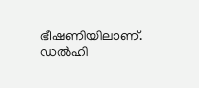ഭീഷണിയിലാണ്. ഡൽഹി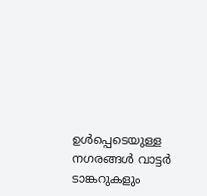ഉൾപ്പെടെയുള്ള നഗരങ്ങൾ വാട്ടർ ടാങ്കറുകളും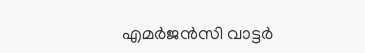എമർജൻസി വാട്ടർ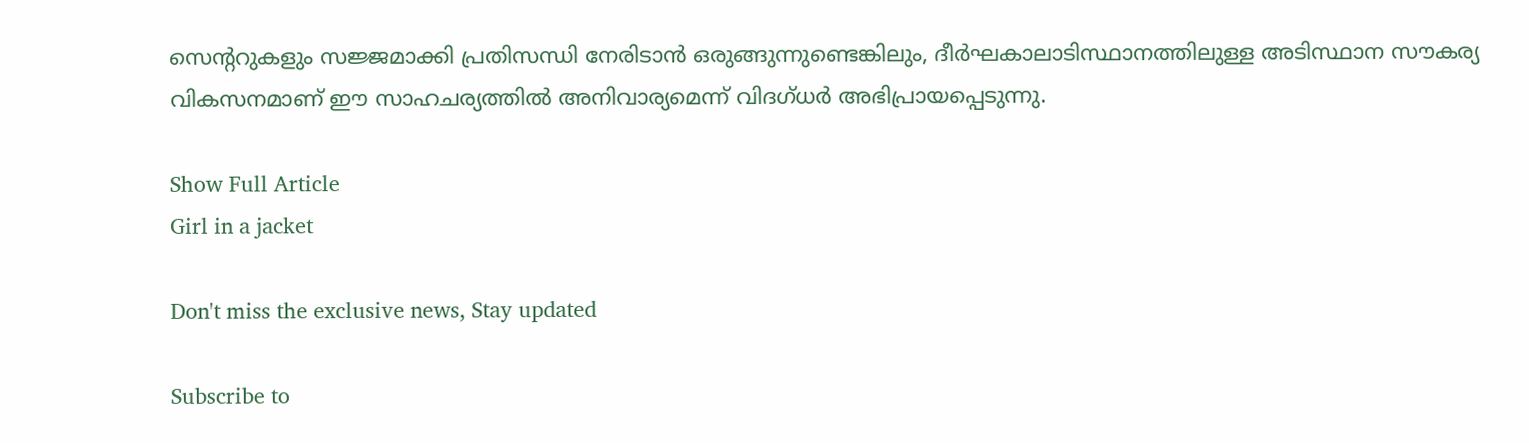സെന്‍ററുകളും സജ്ജമാക്കി പ്രതിസന്ധി നേരിടാൻ ഒരുങ്ങുന്നുണ്ടെങ്കിലും, ദീർഘകാലാടിസ്ഥാനത്തിലുള്ള അടിസ്ഥാന സൗകര്യ വികസനമാണ് ഈ സാഹചര്യത്തിൽ അനിവാര്യമെന്ന് വിദഗ്ധർ അഭിപ്രായപ്പെടുന്നു.

Show Full Article
Girl in a jacket

Don't miss the exclusive news, Stay updated

Subscribe to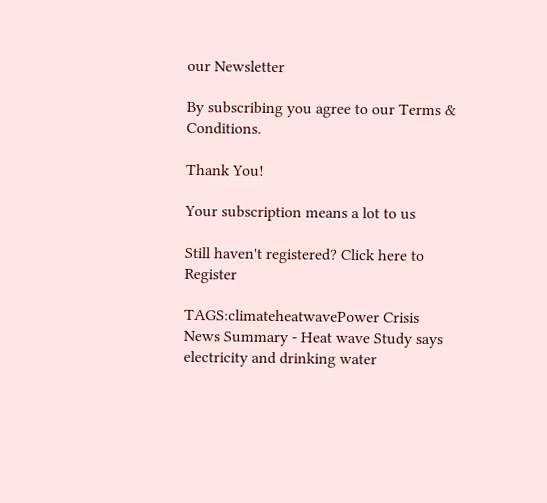our Newsletter

By subscribing you agree to our Terms & Conditions.

Thank You!

Your subscription means a lot to us

Still haven't registered? Click here to Register

TAGS:climateheatwavePower Crisis
News Summary - Heat wave Study says electricity and drinking water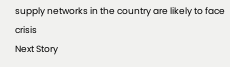supply networks in the country are likely to face crisis
Next Story